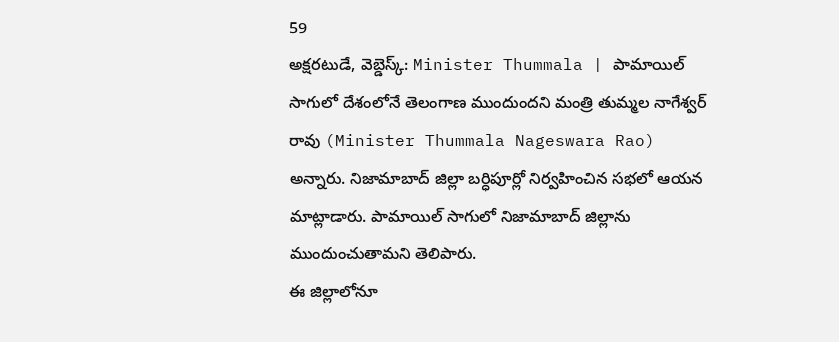59
అక్షరటుడే, వెబ్డెస్క్: Minister Thummala | పామాయిల్ సాగులో దేశంలోనే తెలంగాణ ముందుందని మంత్రి తుమ్మల నాగేశ్వర్ రావు (Minister Thummala Nageswara Rao) అన్నారు. నిజామాబాద్ జిల్లా బర్ధిపూర్లో నిర్వహించిన సభలో ఆయన మాట్లాడారు. పామాయిల్ సాగులో నిజామాబాద్ జిల్లాను ముందుంచుతామని తెలిపారు.
ఈ జిల్లాలోనూ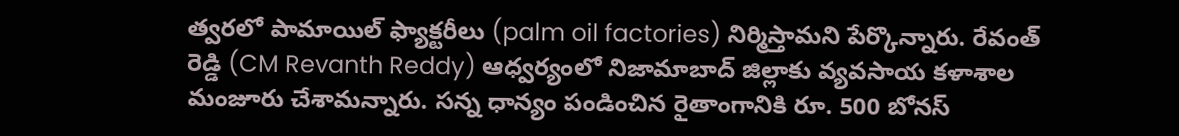త్వరలో పామాయిల్ ఫ్యాక్టరీలు (palm oil factories) నిర్మిస్తామని పేర్కొన్నారు. రేవంత్ రెడ్డి (CM Revanth Reddy) ఆధ్వర్యంలో నిజామాబాద్ జిల్లాకు వ్యవసాయ కళాశాల మంజూరు చేశామన్నారు. సన్న ధాన్యం పండించిన రైతాంగానికి రూ. 500 బోనస్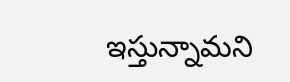ఇస్తున్నామని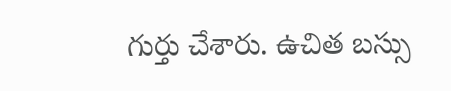గుర్తు చేశారు. ఉచిత బస్సు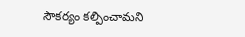సౌకర్యం కల్పించామని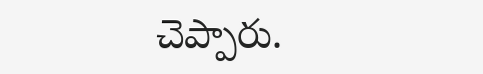చెప్పారు.